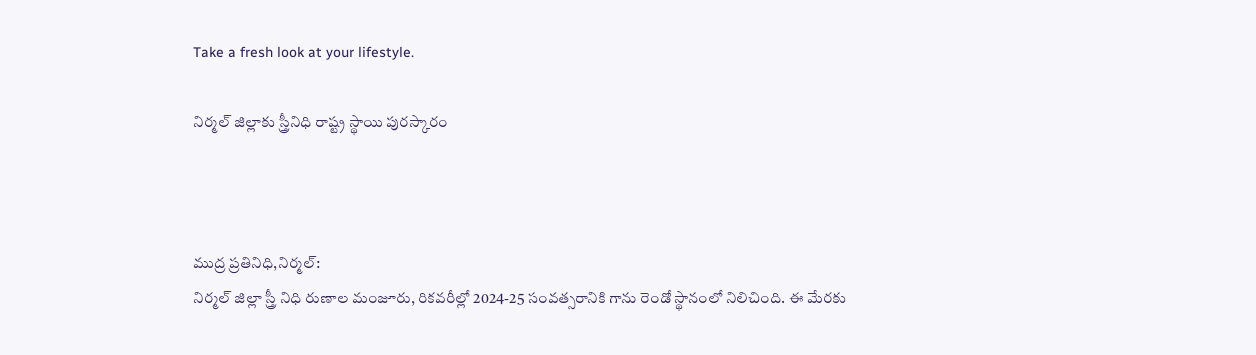Take a fresh look at your lifestyle.

నిర్మల్ జిల్లాకు స్త్రీనిధి రాష్ట్ర స్థాయి పురస్కారం



ముద్ర ప్రతినిధి,నిర్మల్:
నిర్మల్ జిల్లా స్త్రీ నిధి రుణాల మంజూరు, రికవరీల్లో 2024-25 సంవత్సరానికి గాను రెండో స్థానంలో నిలిచింది. ఈ మేరకు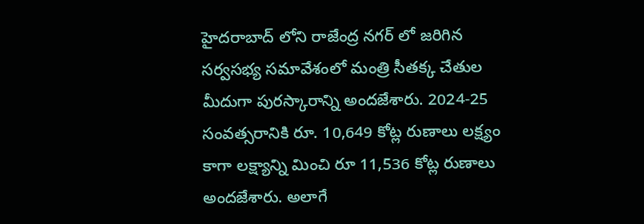హైదరాబాద్ లోని రాజేంద్ర నగర్ లో జరిగిన సర్వసభ్య సమావేశంలో మంత్రి సీతక్క చేతుల మీదుగా పురస్కారాన్ని అందజేశారు. 2024-25 సంవత్సరానికి రూ. 10,649 కోట్ల రుణాలు లక్ష్యం కాగా లక్ష్యాన్ని మించి రూ 11,536 కోట్ల రుణాలు అందజేశారు. అలాగే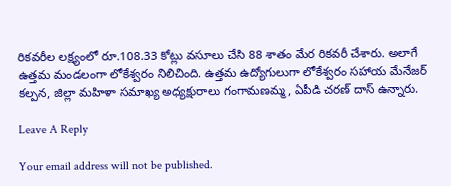రికవరీల లక్ష్యంలో రూ.108.33 కోట్లు వసూలు చేసి 88 శాతం మేర రికవరీ చేశారు. అలాగే ఉత్తమ మండలంగా లోకేశ్వరం నిలిచింది. ఉత్తమ ఉద్యోగులుగా లోకేశ్వరం సహాయ మేనేజర్ కల్పన, జిల్లా మహిళా సమాఖ్య అధ్యక్షురాలు గంగామణమ్మ, ఏపీడి చరణ్ దాస్ ఉన్నారు.

Leave A Reply

Your email address will not be published.